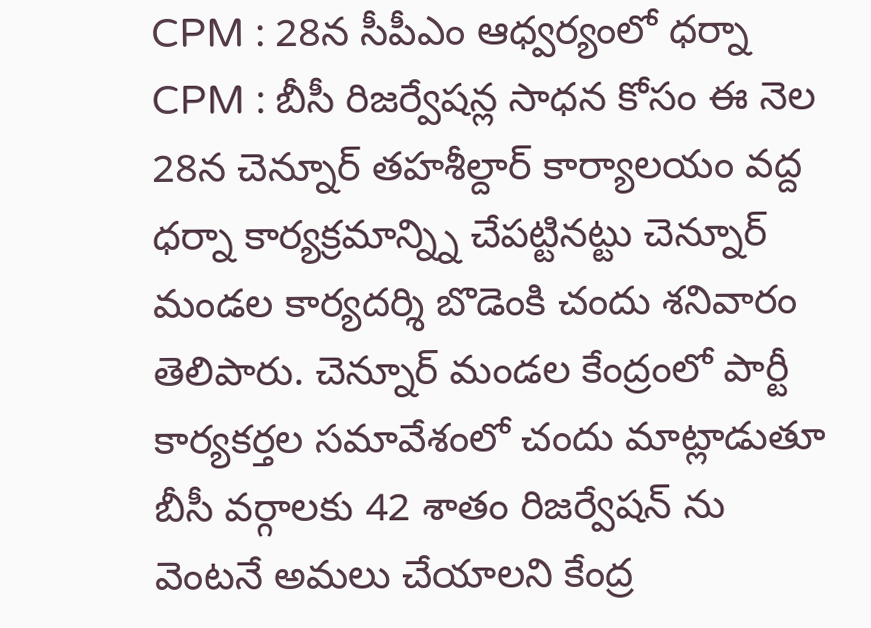CPM : 28న సీపీఎం ఆధ్వర్యంలో ధర్నా
CPM : బీసీ రిజర్వేషన్ల సాధన కోసం ఈ నెల 28న చెన్నూర్ తహశీల్దార్ కార్యాలయం వద్ద ధర్నా కార్యక్రమాన్న్ని చేపట్టినట్టు చెన్నూర్ మండల కార్యదర్శి బొడెంకి చందు శనివారం తెలిపారు. చెన్నూర్ మండల కేంద్రంలో పార్టీ కార్యకర్తల సమావేశంలో చందు మాట్లాడుతూ బీసీ వర్గాలకు 42 శాతం రిజర్వేషన్ ను వెంటనే అమలు చేయాలని కేంద్ర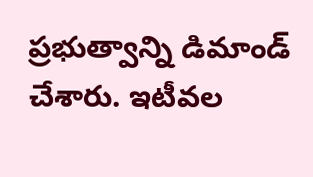ప్రభుత్వాన్ని డిమాండ్ చేశారు. ఇటీవల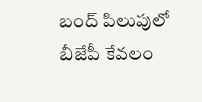బంద్ పిలుపులో బీజేపీ కేవలం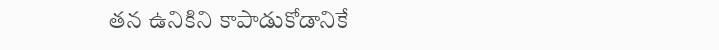తన ఉనికిని కాపాడుకోడానికే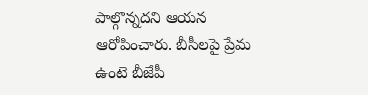పాల్గొన్నదని ఆయన ఆరోపించారు. బీసీలపై ప్రేమ ఉంటె బీజేపీ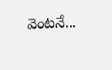వెంటనే...